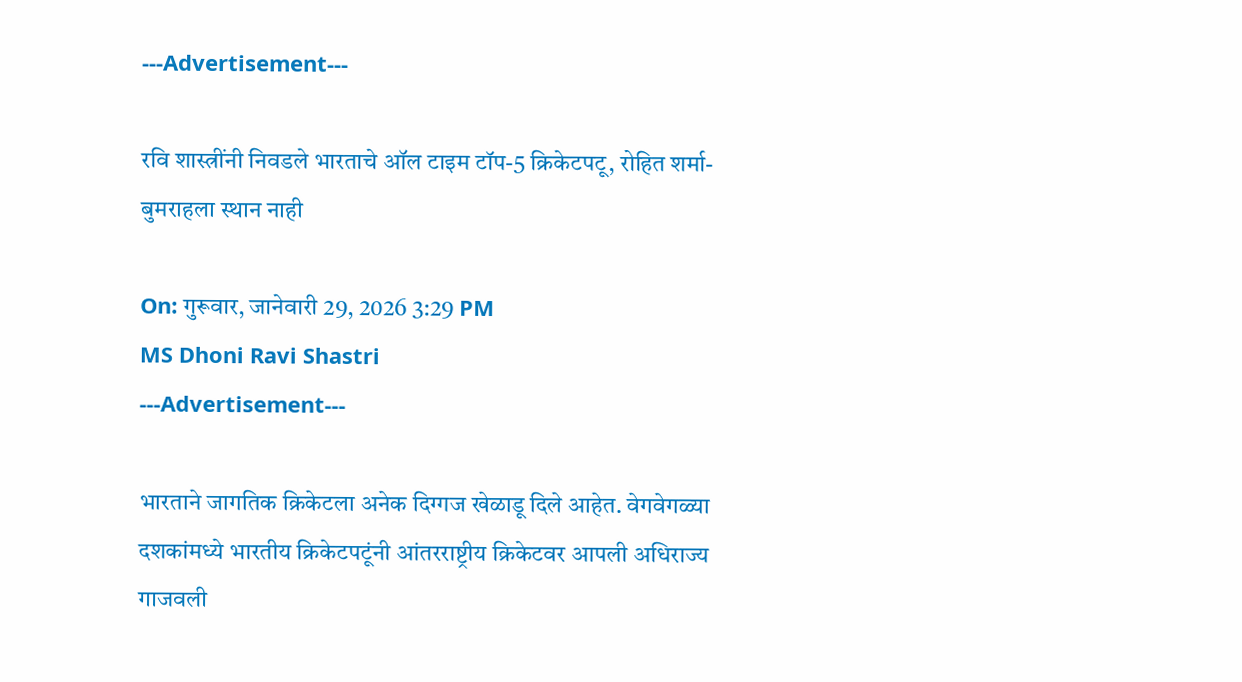---Advertisement---

रवि शास्त्रींनी निवडले भारताचे ऑल टाइम टॉप-5 क्रिकेटपटू, रोहित शर्मा- बुमराहला स्थान नाही

On: गुरूवार, जानेवारी 29, 2026 3:29 PM
MS Dhoni Ravi Shastri
---Advertisement---

भारताने जागतिक क्रिकेटला अनेक दिग्गज खेळाडू दिले आहेत. वेगवेगळ्या दशकांमध्ये भारतीय क्रिकेटपटूंनी आंतरराष्ट्रीय क्रिकेटवर आपली अधिराज्य गाजवली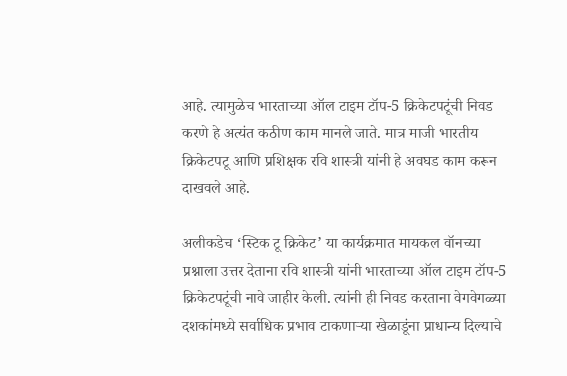आहे. त्यामुळेच भारताच्या ऑल टाइम टॉप-5 क्रिकेटपटूंची निवड करणे हे अत्यंत कठीण काम मानले जाते. मात्र माजी भारतीय क्रिकेटपटू आणि प्रशिक्षक रवि शास्त्री यांनी हे अवघड काम करून दाखवले आहे.

अलीकडेच ‘स्टिक टू क्रिकेट’ या कार्यक्रमात मायकल वॉनच्या प्रश्नाला उत्तर देताना रवि शास्त्री यांनी भारताच्या ऑल टाइम टॉप-5 क्रिकेटपटूंची नावे जाहीर केली. त्यांनी ही निवड करताना वेगवेगळ्या दशकांमध्ये सर्वाधिक प्रभाव टाकणाऱ्या खेळाडूंना प्राधान्य दिल्याचे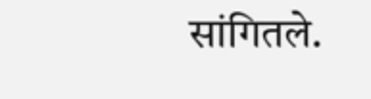सांगितले.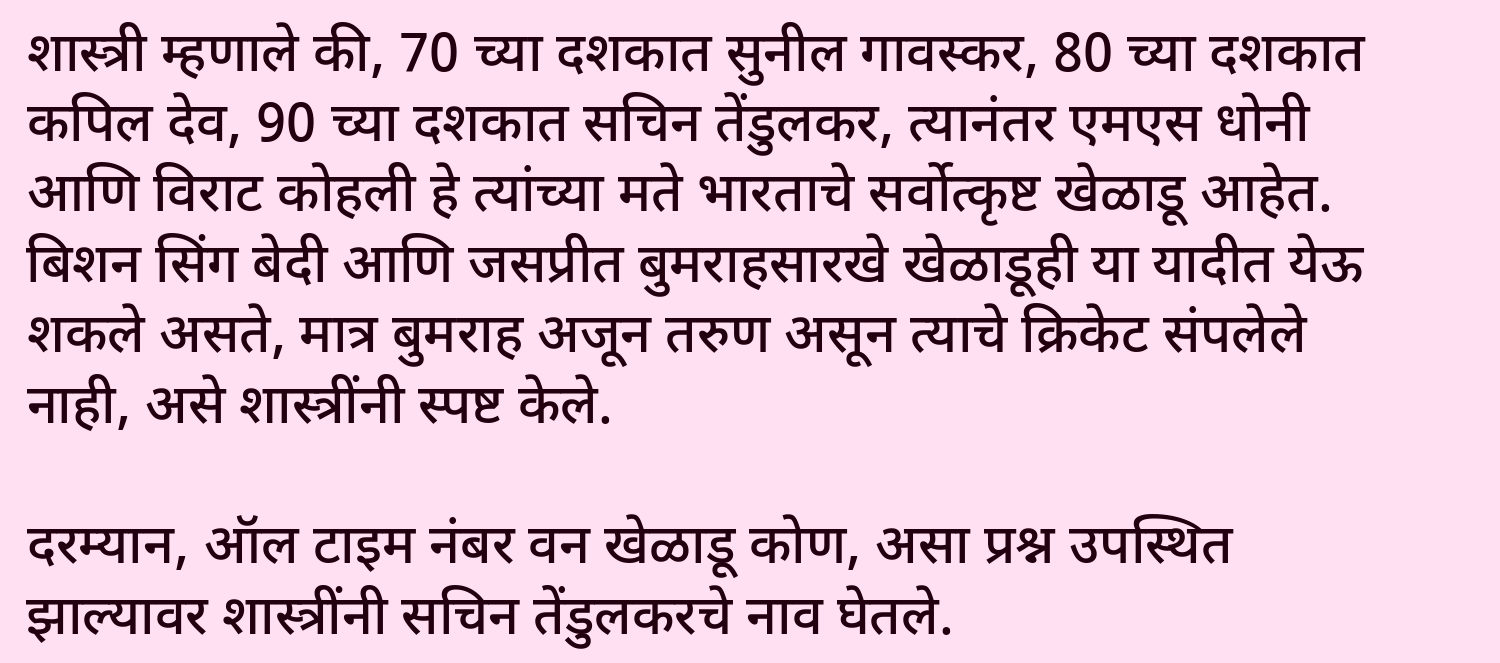शास्त्री म्हणाले की, 70 च्या दशकात सुनील गावस्कर, 80 च्या दशकात कपिल देव, 90 च्या दशकात सचिन तेंडुलकर, त्यानंतर एमएस धोनी आणि विराट कोहली हे त्यांच्या मते भारताचे सर्वोत्कृष्ट खेळाडू आहेत. बिशन सिंग बेदी आणि जसप्रीत बुमराहसारखे खेळाडूही या यादीत येऊ शकले असते, मात्र बुमराह अजून तरुण असून त्याचे क्रिकेट संपलेले नाही, असे शास्त्रींनी स्पष्ट केले.

दरम्यान, ऑल टाइम नंबर वन खेळाडू कोण, असा प्रश्न उपस्थित झाल्यावर शास्त्रींनी सचिन तेंडुलकरचे नाव घेतले.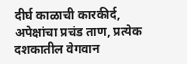दीर्घ काळाची कारकीर्द, अपेक्षांचा प्रचंड ताण, प्रत्येक दशकातील वेगवान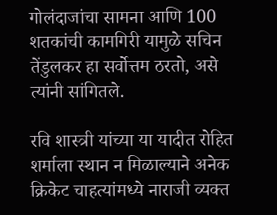गोलंदाजांचा सामना आणि 100 शतकांची कामगिरी यामुळे सचिन तेंडुलकर हा सर्वोत्तम ठरतो, असे त्यांनी सांगितले.

रवि शास्त्री यांच्या या यादीत रोहित शर्माला स्थान न मिळाल्याने अनेक क्रिकेट चाहत्यांमध्ये नाराजी व्यक्त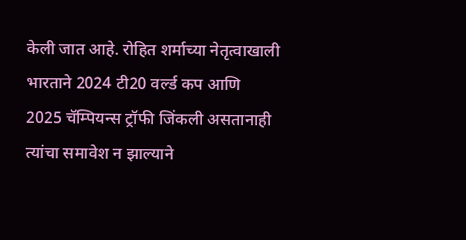केली जात आहे. रोहित शर्माच्या नेतृत्वाखाली भारताने 2024 टी20 वर्ल्ड कप आणि 2025 चॅम्पियन्स ट्रॉफी जिंकली असतानाही त्यांचा समावेश न झाल्याने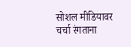सोशल मीडियावर चर्चा रंगताना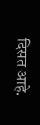दिसत आहे.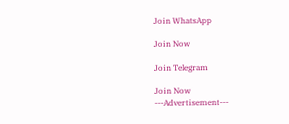Join WhatsApp

Join Now

Join Telegram

Join Now
---Advertisement---